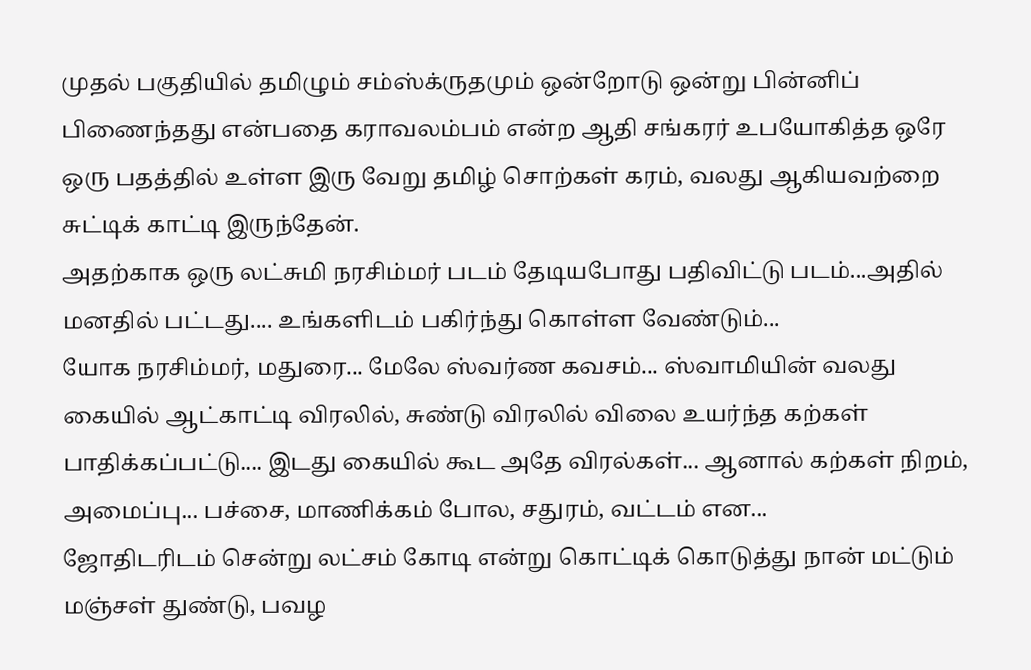முதல் பகுதியில் தமிழும் சம்ஸ்க்ருதமும் ஒன்றோடு ஒன்று பின்னிப் பிணைந்தது என்பதை கராவலம்பம் என்ற ஆதி சங்கரர் உபயோகித்த ஒரே ஒரு பதத்தில் உள்ள இரு வேறு தமிழ் சொற்கள் கரம், வலது ஆகியவற்றை சுட்டிக் காட்டி இருந்தேன்.
அதற்காக ஒரு லட்சுமி நரசிம்மர் படம் தேடியபோது பதிவிட்டு படம்...அதில் மனதில் பட்டது.... உங்களிடம் பகிர்ந்து கொள்ள வேண்டும்...
யோக நரசிம்மர், மதுரை... மேலே ஸ்வர்ண கவசம்... ஸ்வாமியின் வலது கையில் ஆட்காட்டி விரலில், சுண்டு விரலில் விலை உயர்ந்த கற்கள் பாதிக்கப்பட்டு.... இடது கையில் கூட அதே விரல்கள்... ஆனால் கற்கள் நிறம், அமைப்பு... பச்சை, மாணிக்கம் போல, சதுரம், வட்டம் என...
ஜோதிடரிடம் சென்று லட்சம் கோடி என்று கொட்டிக் கொடுத்து நான் மட்டும் மஞ்சள் துண்டு, பவழ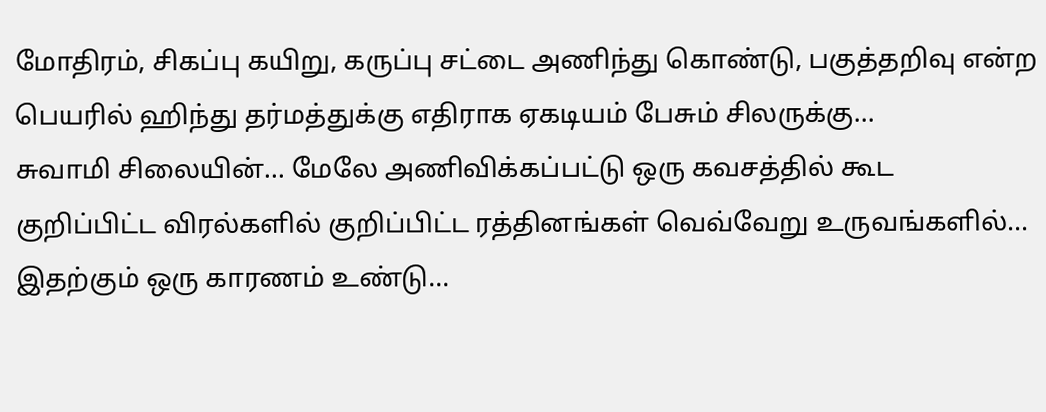மோதிரம், சிகப்பு கயிறு, கருப்பு சட்டை அணிந்து கொண்டு, பகுத்தறிவு என்ற பெயரில் ஹிந்து தர்மத்துக்கு எதிராக ஏகடியம் பேசும் சிலருக்கு...
சுவாமி சிலையின்... மேலே அணிவிக்கப்பட்டு ஒரு கவசத்தில் கூட குறிப்பிட்ட விரல்களில் குறிப்பிட்ட ரத்தினங்கள் வெவ்வேறு உருவங்களில்... இதற்கும் ஒரு காரணம் உண்டு...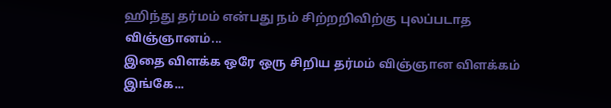ஹிந்து தர்மம் என்பது நம் சிற்றறிவிற்கு புலப்படாத விஞ்ஞானம்...
இதை விளக்க ஒரே ஒரு சிறிய தர்மம் விஞ்ஞான விளக்கம் இங்கே...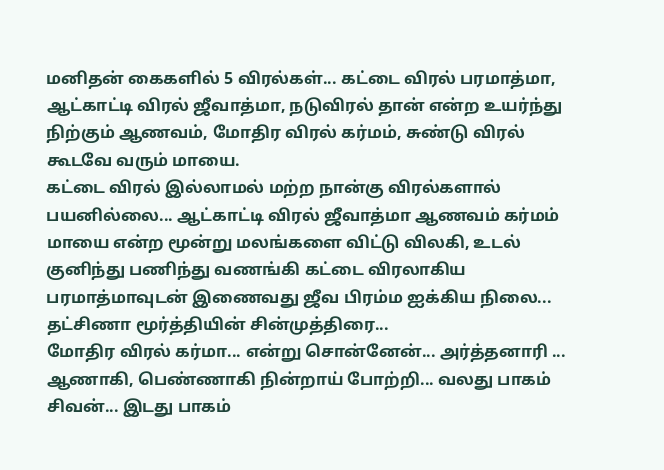மனிதன் கைகளில் 5 விரல்கள்... கட்டை விரல் பரமாத்மா, ஆட்காட்டி விரல் ஜீவாத்மா, நடுவிரல் தான் என்ற உயர்ந்து நிற்கும் ஆணவம், மோதிர விரல் கர்மம், சுண்டு விரல் கூடவே வரும் மாயை.
கட்டை விரல் இல்லாமல் மற்ற நான்கு விரல்களால் பயனில்லை... ஆட்காட்டி விரல் ஜீவாத்மா ஆணவம் கர்மம் மாயை என்ற மூன்று மலங்களை விட்டு விலகி, உடல் குனிந்து பணிந்து வணங்கி கட்டை விரலாகிய பரமாத்மாவுடன் இணைவது ஜீவ பிரம்ம ஐக்கிய நிலை... தட்சிணா மூர்த்தியின் சின்முத்திரை...
மோதிர விரல் கர்மா... என்று சொன்னேன்... அர்த்தனாரி ... ஆணாகி, பெண்ணாகி நின்றாய் போற்றி... வலது பாகம் சிவன்... இடது பாகம்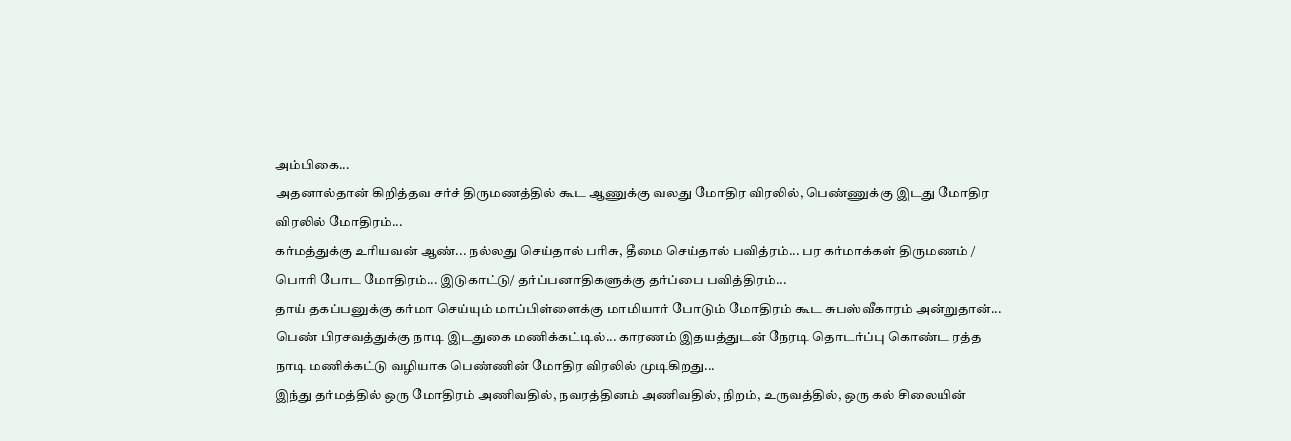அம்பிகை...
அதனால்தான் கிறித்தவ சர்ச் திருமணத்தில் கூட ஆணுக்கு வலது மோதிர விரலில், பெண்ணுக்கு இடது மோதிர விரலில் மோதிரம்...
கர்மத்துக்கு உரியவன் ஆண்... நல்லது செய்தால் பரிசு, தீமை செய்தால் பவித்ரம்... பர கர்மாக்கள் திருமணம் / பொரி போட மோதிரம்... இடுகாட்டு/ தர்ப்பனாதிகளுக்கு தர்ப்பை பவித்திரம்...
தாய் தகப்பனுக்கு கர்மா செய்யும் மாப்பிள்ளைக்கு மாமியார் போடும் மோதிரம் கூட சுபஸ்வீகாரம் அன்றுதான்...
பெண் பிரசவத்துக்கு நாடி இடதுகை மணிக்கட்டில்... காரணம் இதயத்துடன் நேரடி தொடர்ப்பு கொண்ட ரத்த நாடி மணிக்கட்டு வழியாக பெண்ணின் மோதிர விரலில் முடிகிறது...
இந்து தர்மத்தில் ஒரு மோதிரம் அணிவதில், நவரத்தினம் அணிவதில், நிறம், உருவத்தில், ஒரு கல் சிலையின்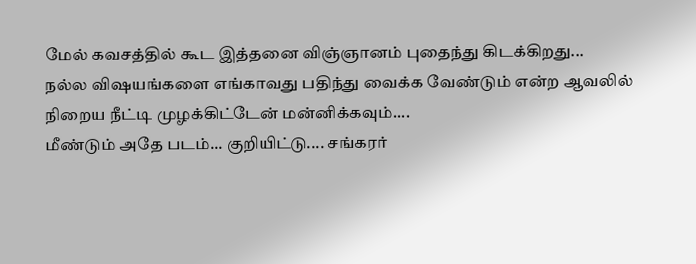மேல் கவசத்தில் கூட இத்தனை விஞ்ஞானம் புதைந்து கிடக்கிறது...
நல்ல விஷயங்களை எங்காவது பதிந்து வைக்க வேண்டும் என்ற ஆவலில் நிறைய நீட்டி முழக்கிட்டேன் மன்னிக்கவும்....
மீண்டும் அதே படம்... குறியிட்டு.... சங்கரர்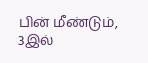பின் மீண்டும், 3இல்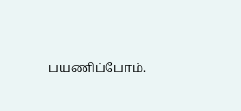பயணிப்போம்.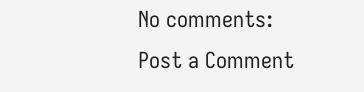No comments:
Post a Comment